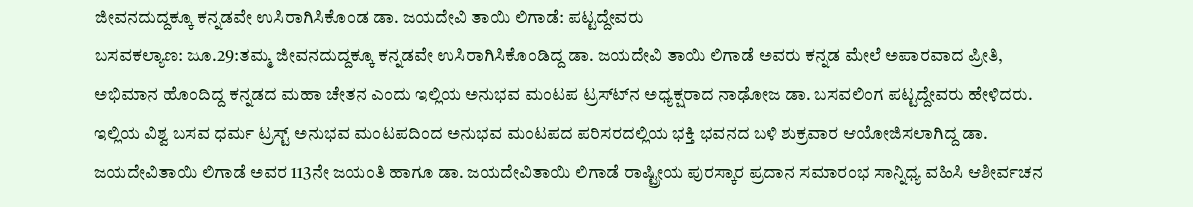ಜೀವನದುದ್ದಕ್ಕೂ ಕನ್ನಡವೇ ಉಸಿರಾಗಿಸಿಕೊಂಡ ಡಾ. ಜಯದೇವಿ ತಾಯಿ ಲಿಗಾಡೆ: ಪಟ್ಟದ್ದೇವರು
ಬಸವಕಲ್ಯಾಣ: ಜೂ.29:ತಮ್ಮ ಜೀವನದುದ್ದಕ್ಕೂ ಕನ್ನಡವೇ ಉಸಿರಾಗಿಸಿಕೊಂಡಿದ್ದ ಡಾ. ಜಯದೇವಿ ತಾಯಿ ಲಿಗಾಡೆ ಅವರು ಕನ್ನಡ ಮೇಲೆ ಅಪಾರವಾದ ಪ್ರೀತಿ, ಅಭಿಮಾನ ಹೊಂದಿದ್ದ ಕನ್ನಡದ ಮಹಾ ಚೇತನ ಎಂದು ಇಲ್ಲಿಯ ಅನುಭವ ಮಂಟಪ ಟ್ರಸ್ಟ್‍ನ ಅಧ್ಯಕ್ಷರಾದ ನಾಢೋಜ ಡಾ. ಬಸವಲಿಂಗ ಪಟ್ಟದ್ದೇವರು ಹೇಳಿದರು.
ಇಲ್ಲಿಯ ವಿಶ್ವ ಬಸವ ಧರ್ಮ ಟ್ರಸ್ಟ್ ಅನುಭವ ಮಂಟಪದಿಂದ ಅನುಭವ ಮಂಟಪದ ಪರಿಸರದಲ್ಲಿಯ ಭಕ್ತಿ ಭವನದ ಬಳಿ ಶುಕ್ರವಾರ ಆಯೋಜಿಸಲಾಗಿದ್ದ ಡಾ. ಜಯದೇವಿತಾಯಿ ಲಿಗಾಡೆ ಅವರ 113ನೇ ಜಯಂತಿ ಹಾಗೂ ಡಾ. ಜಯದೇವಿತಾಯಿ ಲಿಗಾಡೆ ರಾಷ್ಟ್ರೀಯ ಪುರಸ್ಕಾರ ಪ್ರದಾನ ಸಮಾರಂಭ ಸಾನ್ನಿಧ್ಯ ವಹಿಸಿ ಆಶೀರ್ವಚನ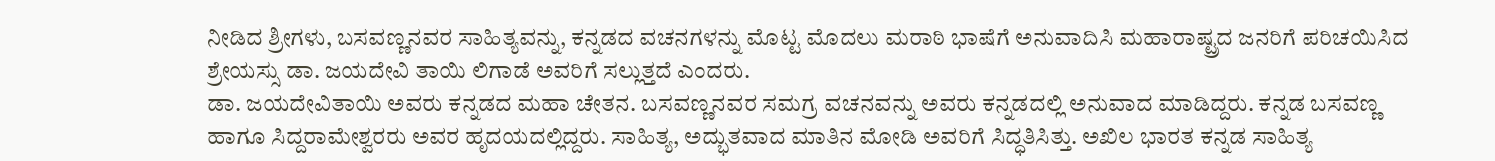ನೀಡಿದ ಶ್ರೀಗಳು, ಬಸವಣ್ಣನವರ ಸಾಹಿತ್ಯವನ್ನು, ಕನ್ನಡದ ವಚನಗಳನ್ನು ಮೊಟ್ಟ ಮೊದಲು ಮರಾಠಿ ಭಾಷೆಗೆ ಅನುವಾದಿಸಿ ಮಹಾರಾಷ್ಟ್ರದ ಜನರಿಗೆ ಪರಿಚಯಿಸಿದ ಶ್ರೇಯಸ್ಸು ಡಾ. ಜಯದೇವಿ ತಾಯಿ ಲಿಗಾಡೆ ಅವರಿಗೆ ಸಲ್ಲುತ್ತದೆ ಎಂದರು.
ಡಾ. ಜಯದೇವಿತಾಯಿ ಅವರು ಕನ್ನಡದ ಮಹಾ ಚೇತನ. ಬಸವಣ್ಣನವರ ಸಮಗ್ರ ವಚನವನ್ನು ಅವರು ಕನ್ನಡದಲ್ಲಿ ಅನುವಾದ ಮಾಡಿದ್ದರು. ಕನ್ನಡ ಬಸವಣ್ಣ ಹಾಗೂ ಸಿದ್ದರಾಮೇಶ್ವರರು ಅವರ ಹೃದಯದಲ್ಲಿದ್ದರು. ಸಾಹಿತ್ಯ, ಅದ್ಭುತವಾದ ಮಾತಿನ ಮೋಡಿ ಅವರಿಗೆ ಸಿದ್ಧತಿಸಿತ್ತು. ಅಖಿಲ ಭಾರತ ಕನ್ನಡ ಸಾಹಿತ್ಯ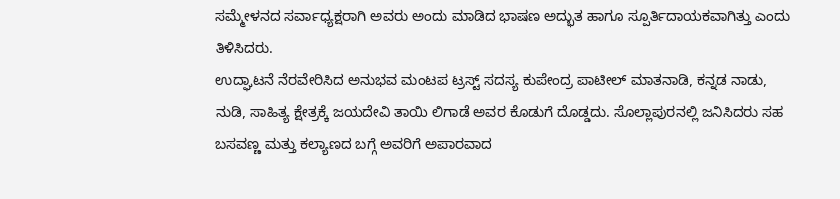ಸಮ್ಮೇಳನದ ಸರ್ವಾಧ್ಯಕ್ಷರಾಗಿ ಅವರು ಅಂದು ಮಾಡಿದ ಭಾಷಣ ಅದ್ಭುತ ಹಾಗೂ ಸ್ಪೂರ್ತಿದಾಯಕವಾಗಿತ್ತು ಎಂದು ತಿಳಿಸಿದರು.
ಉದ್ಘಾಟನೆ ನೆರವೇರಿಸಿದ ಅನುಭವ ಮಂಟಪ ಟ್ರಸ್ಟ್ ಸದಸ್ಯ ಕುಪೇಂದ್ರ ಪಾಟೀಲ್ ಮಾತನಾಡಿ, ಕನ್ನಡ ನಾಡು, ನುಡಿ, ಸಾಹಿತ್ಯ ಕ್ಷೇತ್ರಕ್ಕೆ ಜಯದೇವಿ ತಾಯಿ ಲಿಗಾಡೆ ಅವರ ಕೊಡುಗೆ ದೊಡ್ಡದು. ಸೊಲ್ಲಾಪುರನಲ್ಲಿ ಜನಿಸಿದರು ಸಹ ಬಸವಣ್ಣ ಮತ್ತು ಕಲ್ಯಾಣದ ಬಗ್ಗೆ ಅವರಿಗೆ ಅಪಾರವಾದ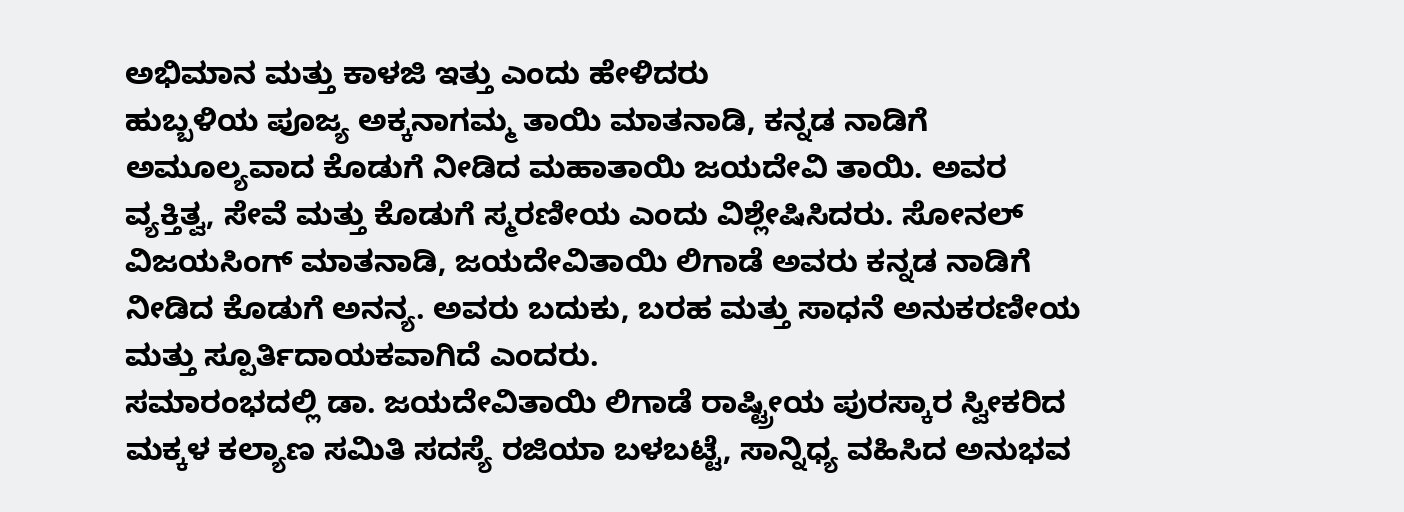ಅಭಿಮಾನ ಮತ್ತು ಕಾಳಜಿ ಇತ್ತು ಎಂದು ಹೇಳಿದರು
ಹುಬ್ಬಳಿಯ ಪೂಜ್ಯ ಅಕ್ಕನಾಗಮ್ಮ ತಾಯಿ ಮಾತನಾಡಿ, ಕನ್ನಡ ನಾಡಿಗೆ ಅಮೂಲ್ಯವಾದ ಕೊಡುಗೆ ನೀಡಿದ ಮಹಾತಾಯಿ ಜಯದೇವಿ ತಾಯಿ. ಅವರ ವ್ಯಕ್ತಿತ್ವ, ಸೇವೆ ಮತ್ತು ಕೊಡುಗೆ ಸ್ಮರಣೀಯ ಎಂದು ವಿಶ್ಲೇಷಿಸಿದರು. ಸೋನಲ್ ವಿಜಯಸಿಂಗ್ ಮಾತನಾಡಿ, ಜಯದೇವಿತಾಯಿ ಲಿಗಾಡೆ ಅವರು ಕನ್ನಡ ನಾಡಿಗೆ ನೀಡಿದ ಕೊಡುಗೆ ಅನನ್ಯ. ಅವರು ಬದುಕು, ಬರಹ ಮತ್ತು ಸಾಧನೆ ಅನುಕರಣೀಯ ಮತ್ತು ಸ್ಪೂರ್ತಿದಾಯಕವಾಗಿದೆ ಎಂದರು.
ಸಮಾರಂಭದಲ್ಲಿ ಡಾ. ಜಯದೇವಿತಾಯಿ ಲಿಗಾಡೆ ರಾಷ್ಟ್ರೀಯ ಪುರಸ್ಕಾರ ಸ್ವೀಕರಿದ ಮಕ್ಕಳ ಕಲ್ಯಾಣ ಸಮಿತಿ ಸದಸ್ಯೆ ರಜಿಯಾ ಬಳಬಟ್ಟೆ, ಸಾನ್ನಿಧ್ಯ ವಹಿಸಿದ ಅನುಭವ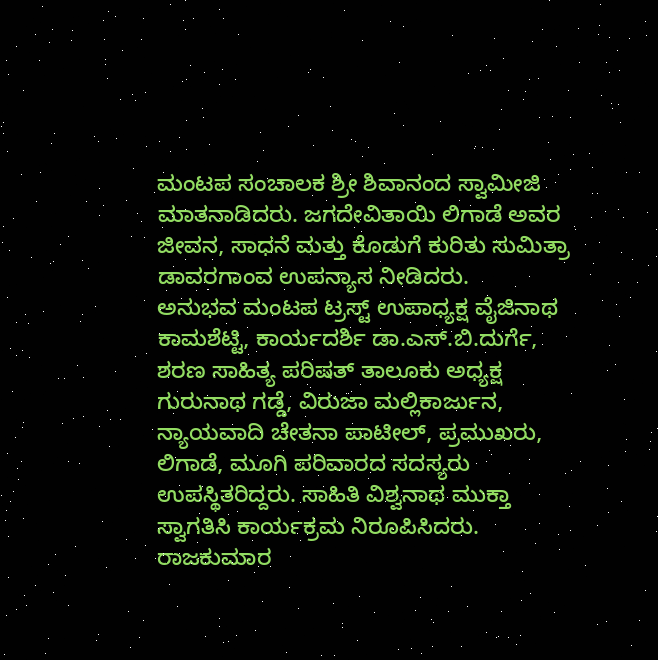ಮಂಟಪ ಸಂಚಾಲಕ ಶ್ರೀ ಶಿವಾನಂದ ಸ್ವಾಮೀಜಿ ಮಾತನಾಡಿದರು. ಜಗದೇವಿತಾಯಿ ಲಿಗಾಡೆ ಅವರ ಜೀವನ, ಸಾಧನೆ ಮತ್ತು ಕೊಡುಗೆ ಕುರಿತು ಸುಮಿತ್ರಾ ಡಾವರಗಾಂವ ಉಪನ್ಯಾಸ ನೀಡಿದರು.
ಅನುಭವ ಮಂಟಪ ಟ್ರಸ್ಟ್ ಉಪಾಧ್ಯಕ್ಷ ವೈಜಿನಾಥ ಕಾಮಶೆಟ್ಟಿ, ಕಾರ್ಯದರ್ಶಿ ಡಾ.ಎಸ್.ಬಿ.ದುರ್ಗೆ, ಶರಣ ಸಾಹಿತ್ಯ ಪರಿಷತ್ ತಾಲೂಕು ಅಧ್ಯಕ್ಷ ಗುರುನಾಥ ಗಡ್ಡೆ, ವಿರುಜಾ ಮಲ್ಲಿಕಾರ್ಜುನ, ನ್ಯಾಯವಾದಿ ಚೇತನಾ ಪಾಟೀಲ್, ಪ್ರಮುಖರು, ಲಿಗಾಡೆ, ಮೂಗಿ ಪರಿವಾರದ ಸದಸ್ಯರು ಉಪಸ್ಥಿತರಿದ್ದರು. ಸಾಹಿತಿ ವಿಶ್ವನಾಥ ಮುಕ್ತಾ ಸ್ವಾಗತಿಸಿ ಕಾರ್ಯಕ್ರಮ ನಿರೂಪಿಸಿದರು. ರಾಜಕುಮಾರ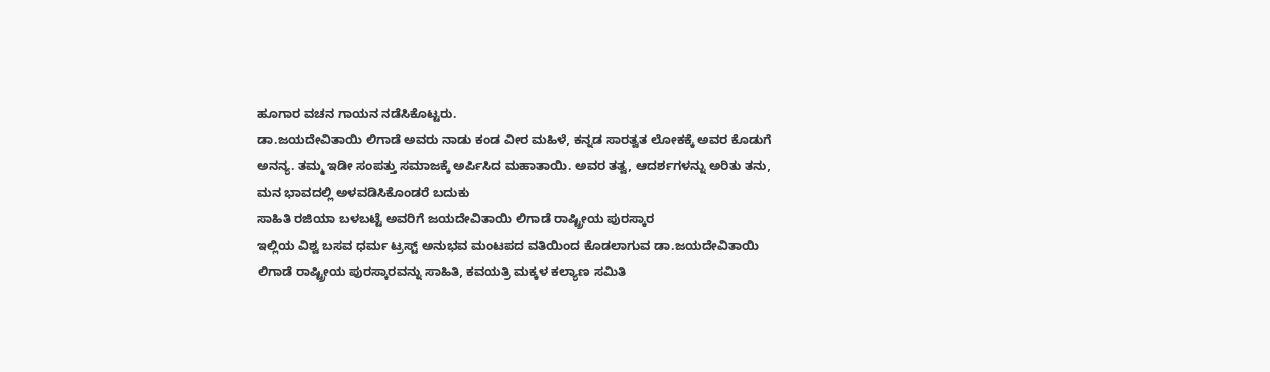ಹೂಗಾರ ವಚನ ಗಾಯನ ನಡೆಸಿಕೊಟ್ಟರು.
ಡಾ.ಜಯದೇವಿತಾಯಿ ಲಿಗಾಡೆ ಅವರು ನಾಡು ಕಂಡ ವೀರ ಮಹಿಳೆ, ಕನ್ನಡ ಸಾರತ್ವತ ಲೋಕಕ್ಕೆ ಅವರ ಕೊಡುಗೆ ಅನನ್ಯ. ತಮ್ಮ ಇಡೀ ಸಂಪತ್ತು ಸಮಾಜಕ್ಕೆ ಅರ್ಪಿಸಿದ ಮಹಾತಾಯಿ. ಅವರ ತತ್ವ, ಆದರ್ಶಗಳನ್ನು ಅರಿತು ತನು, ಮನ ಭಾವದಲ್ಲಿ ಅಳವಡಿಸಿಕೊಂಡರೆ ಬದುಕು
ಸಾಹಿತಿ ರಜಿಯಾ ಬಳಬಟ್ಟೆ ಅವರಿಗೆ ಜಯದೇವಿತಾಯಿ ಲಿಗಾಡೆ ರಾಷ್ಟ್ರೀಯ ಪುರಸ್ಕಾರ
ಇಲ್ಲಿಯ ವಿಶ್ವ ಬಸವ ಧರ್ಮ ಟ್ರಸ್ಟ್ ಅನುಭವ ಮಂಟಪದ ವತಿಯಿಂದ ಕೊಡಲಾಗುವ ಡಾ.ಜಯದೇವಿತಾಯಿ ಲಿಗಾಡೆ ರಾಷ್ಟ್ರೀಯ ಪುರಸ್ಕಾರವನ್ನು ಸಾಹಿತಿ, ಕವಯತ್ರಿ ಮಕ್ಕಳ ಕಲ್ಯಾಣ ಸಮಿತಿ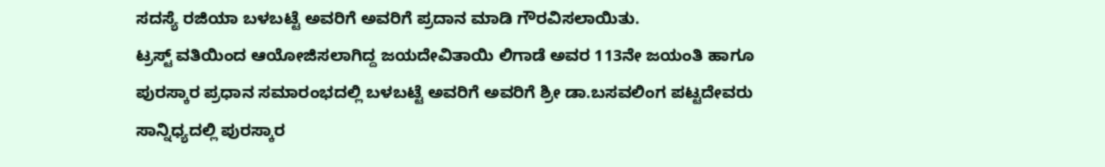ಸದಸ್ಯೆ ರಜಿಯಾ ಬಳಬಟ್ಟೆ ಅವರಿಗೆ ಅವರಿಗೆ ಪ್ರದಾನ ಮಾಡಿ ಗೌರವಿಸಲಾಯಿತು.
ಟ್ರಸ್ಟ್ ವತಿಯಿಂದ ಆಯೋಜಿಸಲಾಗಿದ್ದ ಜಯದೇವಿತಾಯಿ ಲಿಗಾಡೆ ಅವರ 113ನೇ ಜಯಂತಿ ಹಾಗೂ ಪುರಸ್ಕಾರ ಪ್ರಧಾನ ಸಮಾರಂಭದಲ್ಲಿ ಬಳಬಟ್ಟೆ ಅವರಿಗೆ ಅವರಿಗೆ ಶ್ರೀ ಡಾ.ಬಸವಲಿಂಗ ಪಟ್ಟದೇವರು ಸಾನ್ನಿಧ್ಯದಲ್ಲಿ ಪುರಸ್ಕಾರ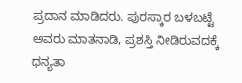ಪ್ರದಾನ ಮಾಡಿದರು. ಪುರಸ್ಕಾರ ಬಳಬಟ್ಟೆ ಅವರು ಮಾತನಾಡಿ, ಪ್ರಶಸ್ತಿ ನೀಡಿರುವದಕ್ಕೆ ಧನ್ಯತಾ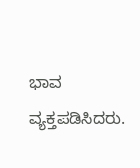ಭಾವ ವ್ಯಕ್ತಪಡಿಸಿದರು.